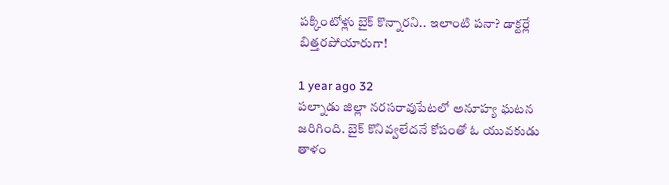పక్కింటోళ్లు బైక్ కొన్నారని.. ఇలాంటి పనా? డాక్టర్లే బిత్తరపోయారుగా!

1 year ago 32
పల్నాడు జిల్లా నరసరావుపేటలో అనూహ్య ఘటన జరిగింది. బైక్ కొనివ్వలేదనే కోపంతో ఓ యువకుడు తాళం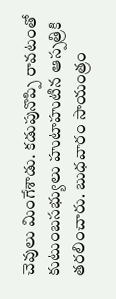చెవులు మింగేశాడు. కడుపునొప్పి రావటంతో కుటుంబసభ్యులు హుటాహుటిన ఆస్పత్రికి తరలించారు. బుధవారం సాయంత్రం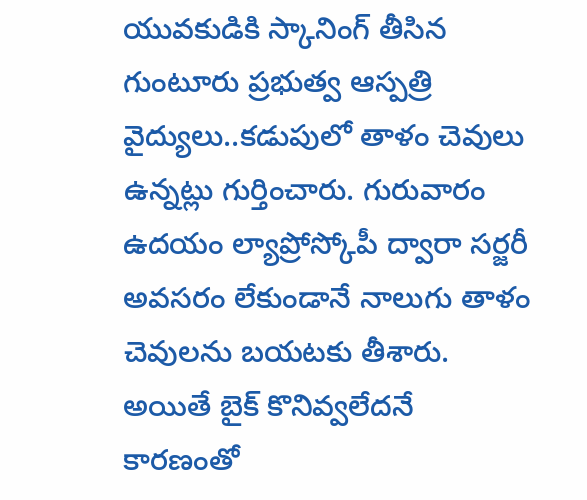యువకుడికి స్కానింగ్ తీసిన గుంటూరు ప్రభుత్వ ఆస్పత్రి వైద్యులు..కడుపులో తాళం చెవులు ఉన్నట్లు గుర్తించారు. గురువారం ఉదయం ల్యాప్రోస్కోపీ ద్వారా సర్జరీ అవసరం లేకుండానే నాలుగు తాళం చెవులను బయటకు తీశారు. అయితే బైక్ కొనివ్వలేదనే కారణంతో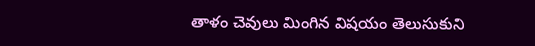తాళం చెవులు మింగిన విషయం తెలుసుకుని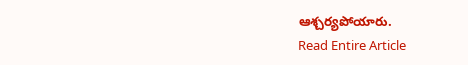ఆశ్చర్యపోయారు.
Read Entire Article